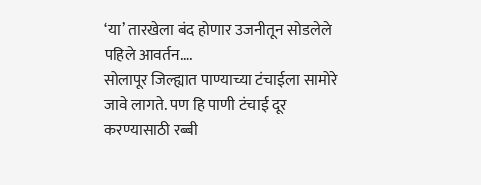‘या’ तारखेला बंद होणार उजनीतून सोडलेले पहिले आवर्तन….
सोलापूर जिल्ह्यात पाण्याच्या टंचाईला सामोरे जावे लागते. पण हि पाणी टंचाई दूर करण्यासाठी रब्बी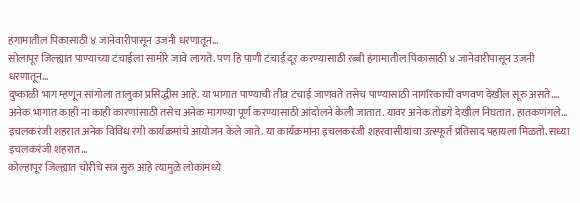हंगामातील पिकासाठी ४ जानेवारीपासून उजनी धरणातून…
सोलापूर जिल्ह्यात पाण्याच्या टंचाईला सामोरे जावे लागते. पण हि पाणी टंचाई दूर करण्यासाठी रब्बी हंगामातील पिकासाठी ४ जानेवारीपासून उजनी धरणातून…
दुष्काळी भाग म्हणून सांगोला तालुका प्रसिद्धीस आहे. या भागात पाण्याची तीव्र टंचाई जाणवते तसेच पाण्यासाठी नागरिकांची वणवण देखील सूरु असते.…
अनेक भागात काही ना काही कारणांसाठी तसेच अनेक मागण्या पूर्ण करण्यासाठी आंदोलने केली जातात. यावर अनेक तोडगे देखील निघतात. हातकणंगले…
इचलकरंजी शहरात अनेक विविध रंगी कार्यक्रमांचे आयोजन केले जाते. या कार्यक्रमांना इचलकरंजी शहरवासीयांचा उत्स्फूर्त प्रतिसाद पहायला मिळतो. सध्या इचलकरंजी शहरात…
कोल्हापूर जिल्ह्यात चोरीचे सत्र सुरु आहे त्यामुळे लोकांमध्ये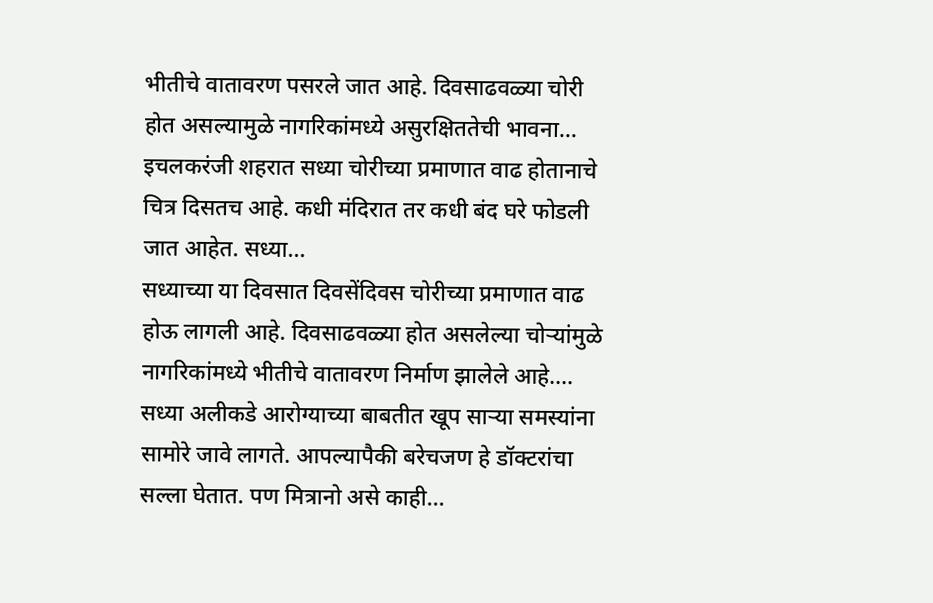भीतीचे वातावरण पसरले जात आहे. दिवसाढवळ्या चोरी होत असल्यामुळे नागरिकांमध्ये असुरक्षिततेची भावना…
इचलकरंजी शहरात सध्या चोरीच्या प्रमाणात वाढ होतानाचे चित्र दिसतच आहे. कधी मंदिरात तर कधी बंद घरे फोडली जात आहेत. सध्या…
सध्याच्या या दिवसात दिवसेंदिवस चोरीच्या प्रमाणात वाढ होऊ लागली आहे. दिवसाढवळ्या होत असलेल्या चोऱ्यांमुळे नागरिकांमध्ये भीतीचे वातावरण निर्माण झालेले आहे.…
सध्या अलीकडे आरोग्याच्या बाबतीत खूप साऱ्या समस्यांना सामोरे जावे लागते. आपल्यापैकी बरेचजण हे डॉक्टरांचा सल्ला घेतात. पण मित्रानो असे काही…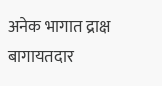अनेक भागात द्राक्ष बागायतदार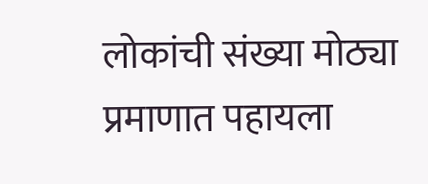लोकांची संख्या मोठ्या प्रमाणात पहायला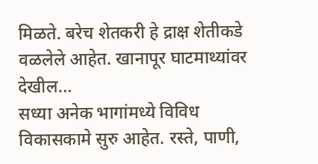मिळते. बरेच शेतकरी हे द्राक्ष शेतीकडे वळलेले आहेत. खानापूर घाटमाथ्यांवर देखील…
सध्या अनेक भागांमध्ये विविध विकासकामे सुरु आहेत. रस्ते, पाणी,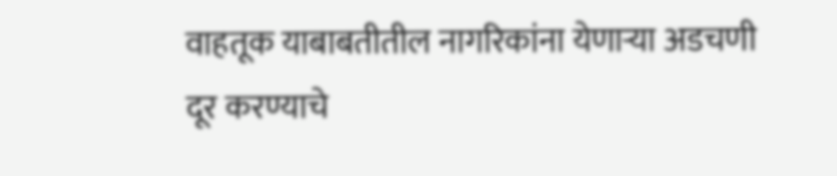वाहतूक याबाबतीतील नागरिकांना येणाऱ्या अडचणी दूर करण्याचे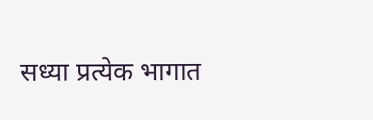सध्या प्रत्येक भागात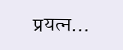प्रयत्न…